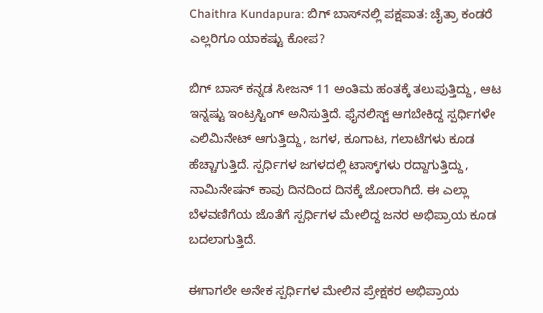Chaithra Kundapura: ಬಿಗ್‌ ಬಾಸ್‌ನಲ್ಲಿ ಪಕ್ಷಪಾತ: ಚೈತ್ರಾ ಕಂಡರೆ ಎಲ್ಲರಿಗೂ ಯಾಕಷ್ಟು ಕೋಪ?

ಬಿಗ್‌ ಬಾಸ್‌ ಕನ್ನಡ ಸೀಜನ್‌ 11 ಅಂತಿಮ ಹಂತಕ್ಕೆ ತಲುಪುತ್ತಿದ್ದು, ಆಟ ಇನ್ನಷ್ಟು ಇಂಟ್ರಸ್ಟಿಂಗ್ ಅನಿಸುತ್ತಿದೆ. ಫೈನಲಿಸ್ಟ್‌ ಆಗಬೇಕಿದ್ದ ಸ್ಪರ್ಧಿಗಳೇ ಎಲಿಮಿನೇಟ್‌ ಆಗುತ್ತಿದ್ದು, ಜಗಳ, ಕೂಗಾಟ, ಗಲಾಟೆಗಳು ಕೂಡ ಹೆಚ್ಚಾಗುತ್ತಿದೆ. ಸ್ಪರ್ಧಿಗಳ ಜಗಳದಲ್ಲಿ ಟಾಸ್ಕ್‌ಗಳು ರದ್ದಾಗುತ್ತಿದ್ದು, ನಾಮಿನೇಷನ್‌ ಕಾವು ದಿನದಿಂದ ದಿನಕ್ಕೆ ಜೋರಾಗಿದೆ. ಈ ಎಲ್ಲಾ ಬೆಳವಣಿಗೆಯ ಜೊತೆಗೆ ಸ್ಪರ್ಧಿಗಳ ಮೇಲಿದ್ದ ಜನರ ಅಭಿಪ್ರಾಯ ಕೂಡ ಬದಲಾಗುತ್ತಿದೆ.

ಈಗಾಗಲೇ ಅನೇಕ ಸ್ಪರ್ಧಿಗಳ ಮೇಲಿನ ಪ್ರೇಕ್ಷಕರ ಅಭಿಪ್ರಾಯ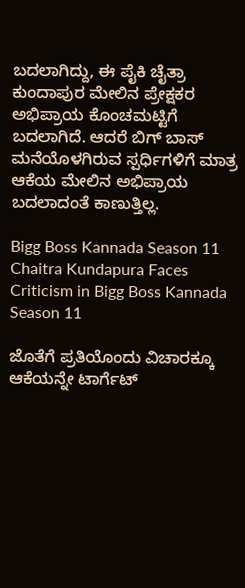ಬದಲಾಗಿದ್ದು, ಈ ಪೈಕಿ ಚೈತ್ರಾ ಕುಂದಾಪುರ ಮೇಲಿನ ಪ್ರೇಕ್ಷಕರ ಅಭಿಪ್ರಾಯ ಕೊಂಚಮಟ್ಟಿಗೆ ಬದಲಾಗಿದೆ. ಆದರೆ ಬಿಗ್ ಬಾಸ್ ಮನೆಯೊಳಗಿರುವ ಸ್ಪರ್ಧಿಗಳಿಗೆ ಮಾತ್ರ ಆಕೆಯ ಮೇಲಿನ ಅಭಿಪ್ರಾಯ ಬದಲಾದಂತೆ ಕಾಣುತ್ತಿಲ್ಲ.

Bigg Boss Kannada Season 11 Chaitra Kundapura Faces Criticism in Bigg Boss Kannada Season 11

ಜೊತೆಗೆ ಪ್ರತಿಯೊಂದು ವಿಚಾರಕ್ಕೂ ಆಕೆಯನ್ನೇ ಟಾರ್ಗೆಟ್‌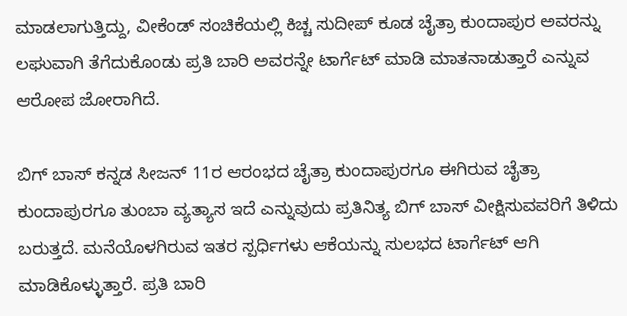ಮಾಡಲಾಗುತ್ತಿದ್ದು, ವೀಕೆಂಡ್‌ ಸಂಚಿಕೆಯಲ್ಲಿ ಕಿಚ್ಚ ಸುದೀಪ್‌ ಕೂಡ ಚೈತ್ರಾ ಕುಂದಾಪುರ ಅವರನ್ನು ಲಘುವಾಗಿ ತೆಗೆದುಕೊಂಡು ಪ್ರತಿ ಬಾರಿ ಅವರನ್ನೇ ಟಾರ್ಗೆಟ್‌ ಮಾಡಿ ಮಾತನಾಡುತ್ತಾರೆ ಎನ್ನುವ ಆರೋಪ ಜೋರಾಗಿದೆ.

ಬಿಗ್‌ ಬಾಸ್‌ ಕನ್ನಡ ಸೀಜನ್‌ 11ರ ಆರಂಭದ ಚೈತ್ರಾ ಕುಂದಾಪುರಗೂ ಈಗಿರುವ ಚೈತ್ರಾ ಕುಂದಾಪುರಗೂ ತುಂಬಾ ವ್ಯತ್ಯಾಸ ಇದೆ ಎನ್ನುವುದು ಪ್ರತಿನಿತ್ಯ ಬಿಗ್‌ ಬಾಸ್‌ ವೀಕ್ಷಿಸುವವರಿಗೆ ತಿಳಿದು ಬರುತ್ತದೆ. ಮನೆಯೊಳಗಿರುವ ಇತರ ಸ್ಪರ್ಧಿಗಳು ಆಕೆಯನ್ನು ಸುಲಭದ ಟಾರ್ಗೆಟ್‌ ಆಗಿ ಮಾಡಿಕೊಳ್ಳುತ್ತಾರೆ. ಪ್ರತಿ ಬಾರಿ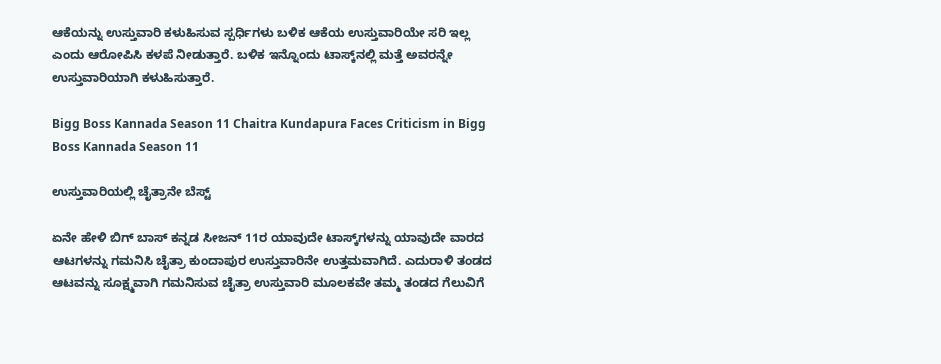ಆಕೆಯನ್ನು ಉಸ್ತುವಾರಿ ಕಳುಹಿಸುವ ಸ್ಪರ್ಧಿಗಳು ಬಳಿಕ ಆಕೆಯ ಉಸ್ತುವಾರಿಯೇ ಸರಿ ಇಲ್ಲ ಎಂದು ಆರೋಪಿಸಿ ಕಳಪೆ ನೀಡುತ್ತಾರೆ. ಬಳಿಕ ಇನ್ನೊಂದು ಟಾಸ್ಕ್‌ನಲ್ಲಿ ಮತ್ತೆ ಅವರನ್ನೇ ಉಸ್ತುವಾರಿಯಾಗಿ ಕಳುಹಿಸುತ್ತಾರೆ.

Bigg Boss Kannada Season 11 Chaitra Kundapura Faces Criticism in Bigg Boss Kannada Season 11

ಉಸ್ತುವಾರಿಯಲ್ಲಿ ಚೈತ್ರಾನೇ ಬೆಸ್ಟ್‌

ಏನೇ ಹೇಳಿ ಬಿಗ್‌ ಬಾಸ್‌ ಕನ್ನಡ ಸೀಜನ್‌ 11ರ ಯಾವುದೇ ಟಾಸ್ಕ್‌ಗಳನ್ನು ಯಾವುದೇ ವಾರದ ಆಟಗಳನ್ನು ಗಮನಿಸಿ ಚೈತ್ರಾ ಕುಂದಾಪುರ ಉಸ್ತುವಾರಿನೇ ಉತ್ತಮವಾಗಿದೆ. ಎದುರಾಳಿ ತಂಡದ ಆಟವನ್ನು ಸೂಕ್ಷ್ಮವಾಗಿ ಗಮನಿಸುವ ಚೈತ್ರಾ ಉಸ್ತುವಾರಿ ಮೂಲಕವೇ ತಮ್ಮ ತಂಡದ ಗೆಲುವಿಗೆ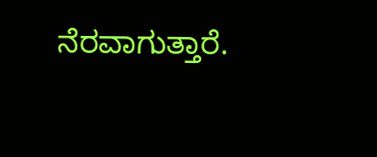ನೆರವಾಗುತ್ತಾರೆ.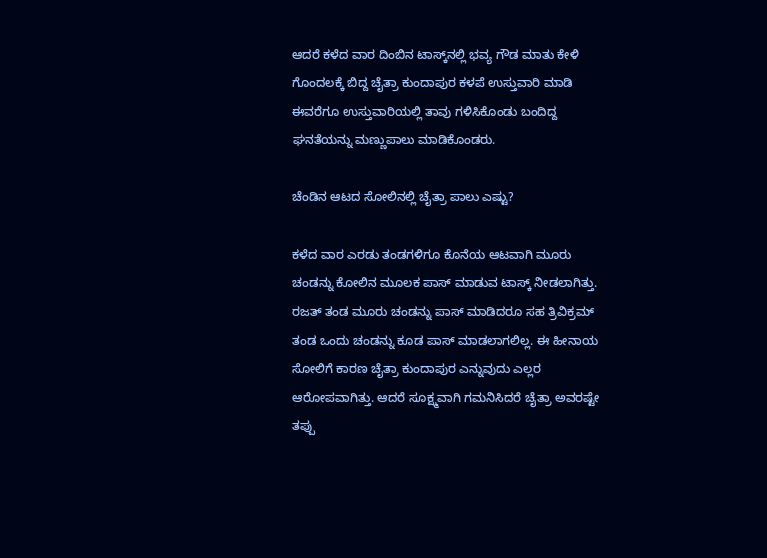ಆದರೆ ಕಳೆದ ವಾರ ದಿಂಬಿನ ಟಾಸ್ಕ್‌ನಲ್ಲಿ ಭವ್ಯ ಗೌಡ ಮಾತು ಕೇಳಿ ಗೊಂದಲಕ್ಕೆ ಬಿದ್ದ ಚೈತ್ರಾ ಕುಂದಾಪುರ ಕಳಪೆ ಉಸ್ತುವಾರಿ ಮಾಡಿ ಈವರೆಗೂ ಉಸ್ತುವಾರಿಯಲ್ಲಿ ತಾವು ಗಳಿಸಿಕೊಂಡು ಬಂದಿದ್ದ ಘನತೆಯನ್ನು ಮಣ್ಣುಪಾಲು ಮಾಡಿಕೊಂಡರು.

ಚೆಂಡಿನ ಆಟದ ಸೋಲಿನಲ್ಲಿ ಚೈತ್ರಾ ಪಾಲು ಎಷ್ಟು?

ಕಳೆದ ವಾರ ಎರಡು ತಂಡಗಳಿಗೂ ಕೊನೆಯ ಆಟವಾಗಿ ಮೂರು ಚಂಡನ್ನು ಕೋಲಿನ ಮೂಲಕ ಪಾಸ್‌ ಮಾಡುವ ಟಾಸ್ಕ್‌ ನೀಡಲಾಗಿತ್ತು. ರಜತ್‌ ತಂಡ ಮೂರು ಚಂಡನ್ನು ಪಾಸ್‌ ಮಾಡಿದರೂ ಸಹ ತ್ರಿವಿಕ್ರಮ್‌ ತಂಡ ಒಂದು ಚಂಡನ್ನು ಕೂಡ ಪಾಸ್‌ ಮಾಡಲಾಗಲಿಲ್ಲ. ಈ ಹೀನಾಯ ಸೋಲಿಗೆ ಕಾರಣ ಚೈತ್ರಾ ಕುಂದಾಪುರ ಎನ್ನುವುದು ಎಲ್ಲರ ಆರೋಪವಾಗಿತ್ತು. ಆದರೆ ಸೂಕ್ಷ್ಮವಾಗಿ ಗಮನಿಸಿದರೆ ಚೈತ್ರಾ ಅವರಷ್ಟೇ ತಪ್ಪು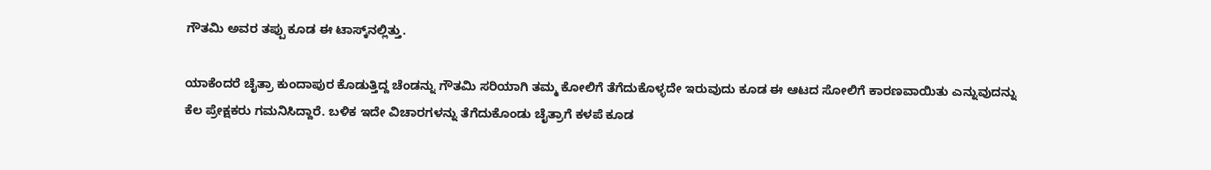ಗೌತಮಿ ಅವರ ತಪ್ಪು ಕೂಡ ಈ ಟಾಸ್ಕ್‌ನಲ್ಲಿತ್ತು.

ಯಾಕೆಂದರೆ ಚೈತ್ರಾ ಕುಂದಾಪುರ ಕೊಡುತ್ತಿದ್ದ ಚೆಂಡನ್ನು ಗೌತಮಿ ಸರಿಯಾಗಿ ತಮ್ಮ ಕೋಲಿಗೆ ತೆಗೆದುಕೊಳ್ಳದೇ ಇರುವುದು ಕೂಡ ಈ ಆಟದ ಸೋಲಿಗೆ ಕಾರಣವಾಯಿತು ಎನ್ನುವುದನ್ನು ಕೆಲ ಪ್ರೇಕ್ಷಕರು ಗಮನಿಸಿದ್ದಾರೆ. ಬಳಿಕ ಇದೇ ವಿಚಾರಗಳನ್ನು ತೆಗೆದುಕೊಂಡು ಚೈತ್ರಾಗೆ ಕಳಪೆ ಕೂಡ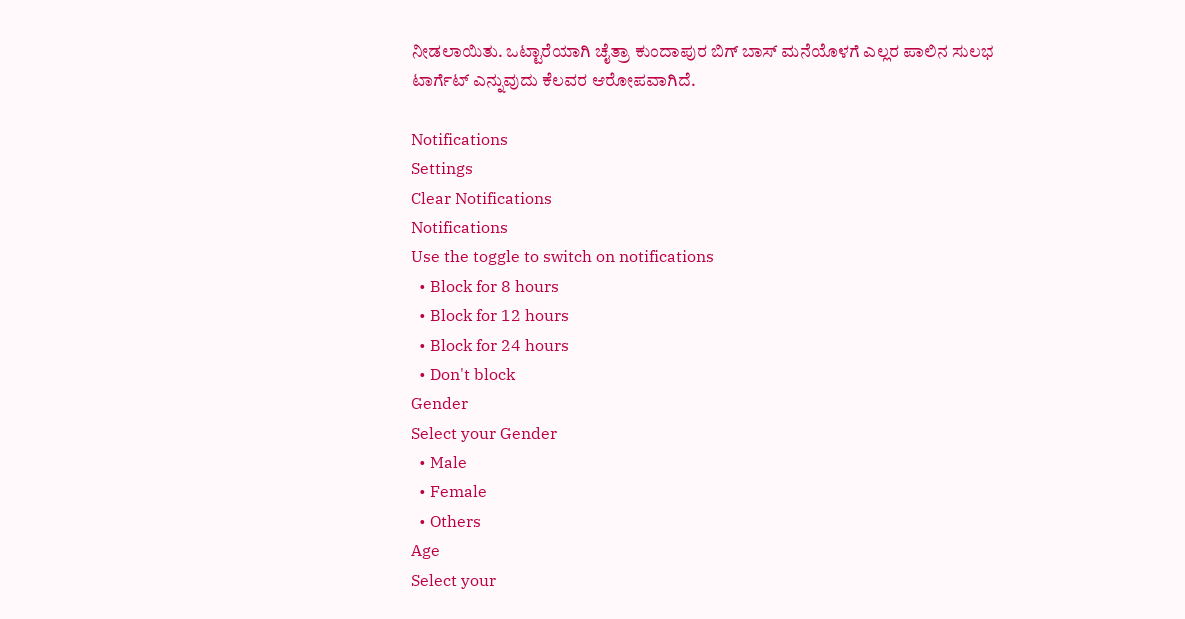ನೀಡಲಾಯಿತು. ಒಟ್ಟಾರೆಯಾಗಿ ಚೈತ್ರಾ ಕುಂದಾಪುರ ಬಿಗ್‌ ಬಾಸ್‌ ಮನೆಯೊಳಗೆ ಎಲ್ಲರ ಪಾಲಿನ ಸುಲಭ ಟಾರ್ಗೆಟ್‌ ಎನ್ನುವುದು ಕೆಲವರ ಆರೋಪವಾಗಿದೆ.

Notifications
Settings
Clear Notifications
Notifications
Use the toggle to switch on notifications
  • Block for 8 hours
  • Block for 12 hours
  • Block for 24 hours
  • Don't block
Gender
Select your Gender
  • Male
  • Female
  • Others
Age
Select your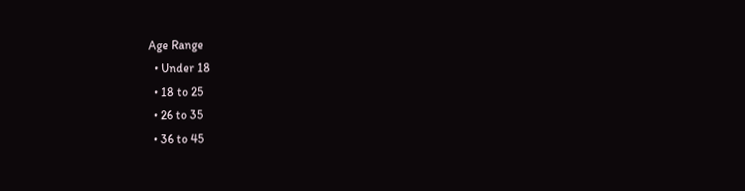Age Range
  • Under 18
  • 18 to 25
  • 26 to 35
  • 36 to 45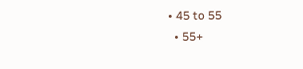• 45 to 55
  • 55+